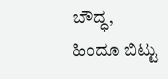ಬೌದ್ಧ, ಹಿಂದೂ ಬಿಟ್ಟು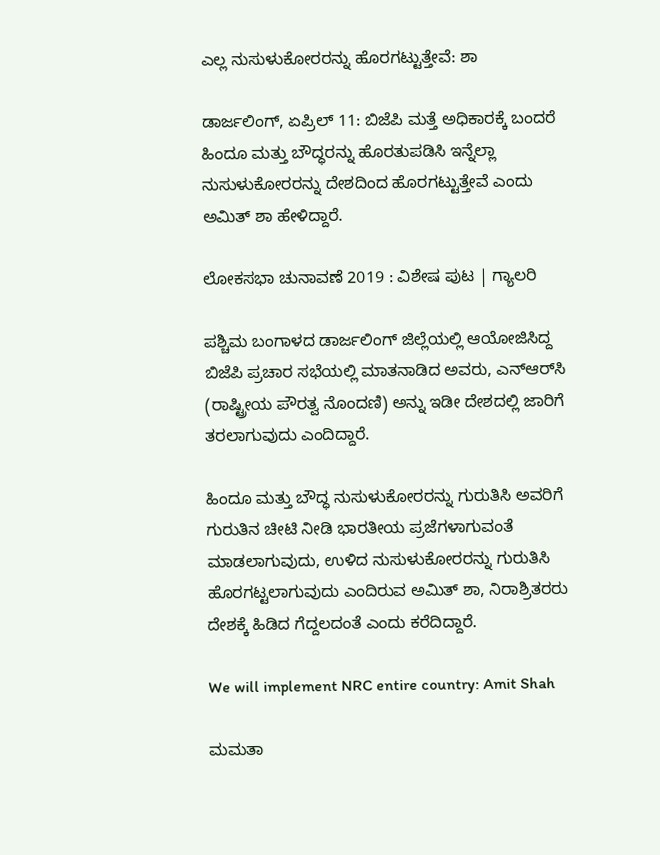ಎಲ್ಲ ನುಸುಳುಕೋರರನ್ನು ಹೊರಗಟ್ಟುತ್ತೇವೆ: ಶಾ

ಡಾರ್ಜಲಿಂಗ್, ಏಪ್ರಿಲ್ 11: ಬಿಜೆಪಿ ಮತ್ತೆ ಅಧಿಕಾರಕ್ಕೆ ಬಂದರೆ ಹಿಂದೂ ಮತ್ತು ಬೌದ್ಧರನ್ನು ಹೊರತುಪಡಿಸಿ ಇನ್ನೆಲ್ಲಾ ನುಸುಳುಕೋರರನ್ನು ದೇಶದಿಂದ ಹೊರಗಟ್ಟುತ್ತೇವೆ ಎಂದು ಅಮಿತ್ ಶಾ ಹೇಳಿದ್ದಾರೆ.

ಲೋಕಸಭಾ ಚುನಾವಣೆ 2019 : ವಿಶೇಷ ಪುಟ | ಗ್ಯಾಲರಿ

ಪಶ್ಚಿಮ ಬಂಗಾಳದ ಡಾರ್ಜಲಿಂಗ್ ಜಿಲ್ಲೆಯಲ್ಲಿ ಆಯೋಜಿಸಿದ್ದ ಬಿಜೆಪಿ ಪ್ರಚಾರ ಸಭೆಯಲ್ಲಿ ಮಾತನಾಡಿದ ಅವರು, ಎನ್‌ಆರ್‌ಸಿ (ರಾಷ್ಟ್ರೀಯ ಪೌರತ್ವ ನೊಂದಣಿ) ಅನ್ನು ಇಡೀ ದೇಶದಲ್ಲಿ ಜಾರಿಗೆ ತರಲಾಗುವುದು ಎಂದಿದ್ದಾರೆ.

ಹಿಂದೂ ಮತ್ತು ಬೌದ್ಧ ನುಸುಳುಕೋರರನ್ನು ಗುರುತಿಸಿ ಅವರಿಗೆ ಗುರುತಿನ ಚೀಟಿ ನೀಡಿ ಭಾರತೀಯ ಪ್ರಜೆಗಳಾಗುವಂತೆ ಮಾಡಲಾಗುವುದು, ಉಳಿದ ನುಸುಳುಕೋರರನ್ನು ಗುರುತಿಸಿ ಹೊರಗಟ್ಟಲಾಗುವುದು ಎಂದಿರುವ ಅಮಿತ್ ಶಾ, ನಿರಾಶ್ರಿತರರು ದೇಶಕ್ಕೆ ಹಿಡಿದ ಗೆದ್ದಲದಂತೆ ಎಂದು ಕರೆದಿದ್ದಾರೆ.

We will implement NRC entire country: Amit Shah

ಮಮತಾ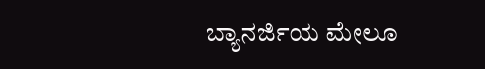ಬ್ಯಾನರ್ಜಿಯ ಮೇಲೂ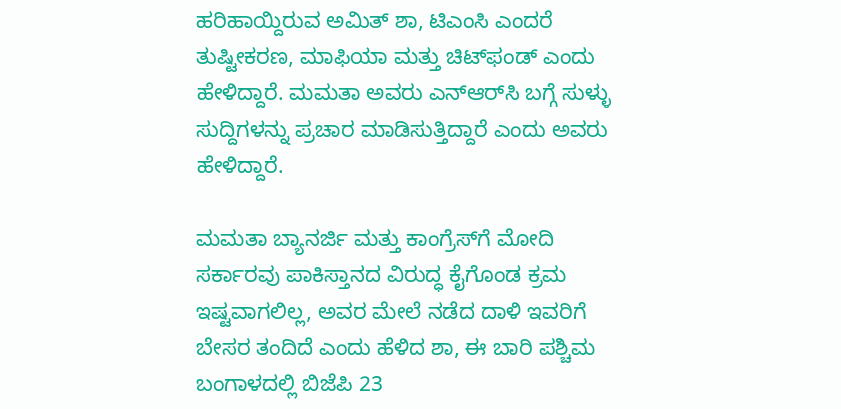ಹರಿಹಾಯ್ದಿರುವ ಅಮಿತ್ ಶಾ, ಟಿಎಂಸಿ ಎಂದರೆ ತುಷ್ಟೀಕರಣ, ಮಾಫಿಯಾ ಮತ್ತು ಚಿಟ್‌ಫಂಡ್ ಎಂದು ಹೇಳಿದ್ದಾರೆ. ಮಮತಾ ಅವರು ಎನ್‌ಆರ್‌ಸಿ ಬಗ್ಗೆ ಸುಳ್ಳು ಸುದ್ದಿಗಳನ್ನು ಪ್ರಚಾರ ಮಾಡಿಸುತ್ತಿದ್ದಾರೆ ಎಂದು ಅವರು ಹೇಳಿದ್ದಾರೆ.

ಮಮತಾ ಬ್ಯಾನರ್ಜಿ ಮತ್ತು ಕಾಂಗ್ರೆಸ್‌ಗೆ ಮೋದಿ ಸರ್ಕಾರವು ಪಾಕಿಸ್ತಾನದ ವಿರುದ್ಧ ಕೈಗೊಂಡ ಕ್ರಮ ಇಷ್ಟವಾಗಲಿಲ್ಲ, ಅವರ ಮೇಲೆ ನಡೆದ ದಾಳಿ ಇವರಿಗೆ ಬೇಸರ ತಂದಿದೆ ಎಂದು ಹೆಳಿದ ಶಾ, ಈ ಬಾರಿ ಪಶ್ಚಿಮ ಬಂಗಾಳದಲ್ಲಿ ಬಿಜೆಪಿ 23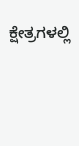ಕ್ಷೇತ್ರಗಳಲ್ಲಿ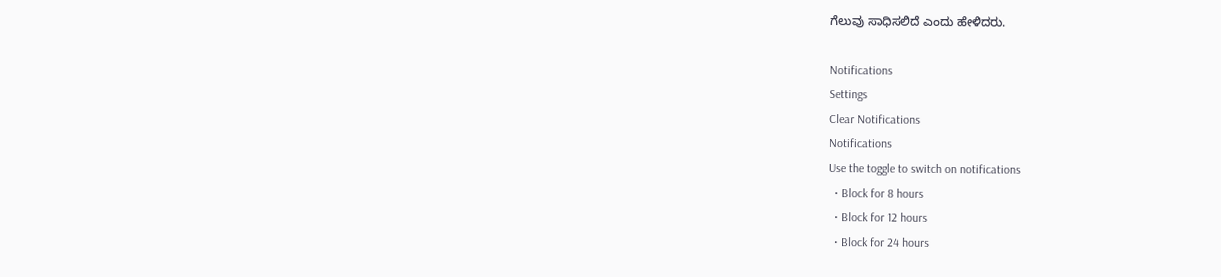ಗೆಲುವು ಸಾಧಿಸಲಿದೆ ಎಂದು ಹೇಳಿದರು.

Notifications
Settings
Clear Notifications
Notifications
Use the toggle to switch on notifications
  • Block for 8 hours
  • Block for 12 hours
  • Block for 24 hours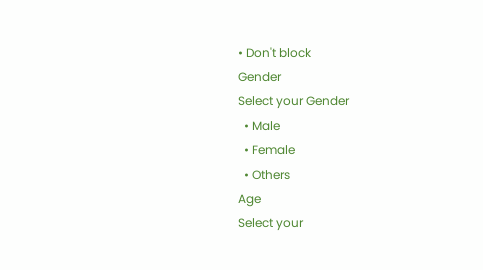• Don't block
Gender
Select your Gender
  • Male
  • Female
  • Others
Age
Select your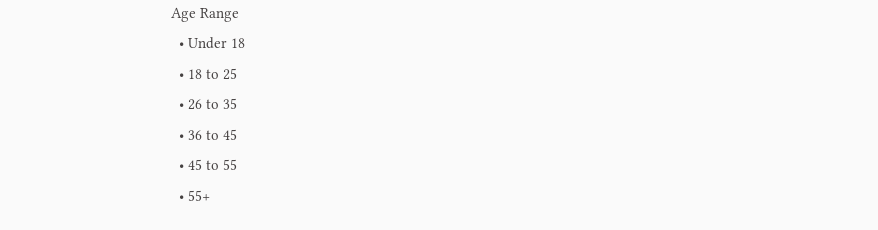Age Range
  • Under 18
  • 18 to 25
  • 26 to 35
  • 36 to 45
  • 45 to 55
  • 55+